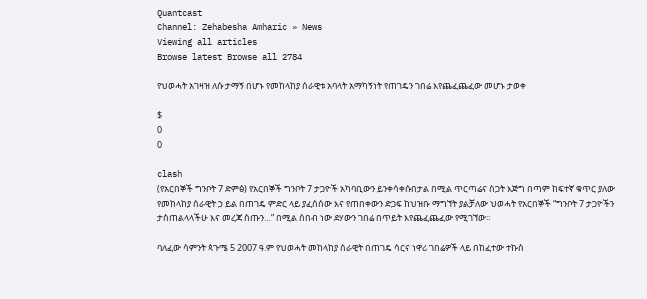Quantcast
Channel: Zehabesha Amharic » News
Viewing all articles
Browse latest Browse all 2784

የህወሓት አገዛዝ ለሱ ታማኝ በሆኑ የመከላከያ ሰራዊቱ አባላት አማካኝነት የጠገዴን ገበሬ እየጨፈጨፈው መሆኑ ታወቀ

$
0
0

clash
(የአርበኞች ግንቦት 7 ድምፅ) የአርበኞች ግንቦት 7 ታጋዮች አካባቢውን ይንቀሳቀሱበታል በሚል ጥርጣሬና ስጋት እጅግ በጣም ከፍተኛ ቁጥር ያለው የመከላከያ ሰራዊት ኃ ይል በጠገዴ ምድር ላይ ያፈሰሰው እና የጠበቀውን ድጋፍ ከህዝቡ ማግኘት ያልቻለው ህወሓት የአርበኞች “ግንቦት 7 ታጋዮችን ታስጠልላላችሁ እና መረጃ ስጡን…” በሚል ሰበብ ነው ደሃውን ገበሬ በጥይት እየጨፈጨፈው የሚገኘው፡፡

ባለፈው ሳምንት ጳጉሜ 5 2007 ዓ.ም የህወሓት መከላከያ ሰራዊት በጠገዴ ሳርና ነዋሪ ገበሬዎች ላይ በከፈተው ተኩስ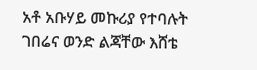አቶ አቡሃይ መኩሪያ የተባሉት ገበሬና ወንድ ልጃቸው እሸቴ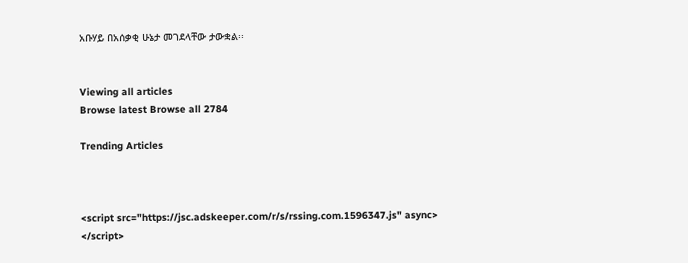አቡሃይ በአሰቃቂ ሁኔታ መገደላቸው ታውቋል፡፡


Viewing all articles
Browse latest Browse all 2784

Trending Articles



<script src="https://jsc.adskeeper.com/r/s/rssing.com.1596347.js" async> </script>